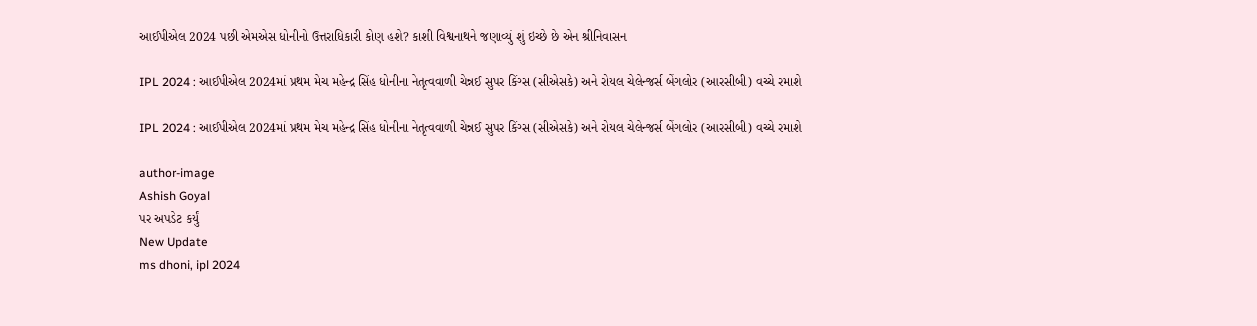આઈપીએલ 2024 પછી એમએસ ધોનીનો ઉત્તરાધિકારી કોણ હશે? કાશી વિશ્વનાથને જણાવ્યું શું ઇચ્છે છે એન શ્રીનિવાસન

IPL 2024 : આઈપીએલ 2024માં પ્રથમ મેચ મહેન્દ્ર સિંહ ધોનીના નેતૃત્વવાળી ચેન્નઈ સુપર કિંગ્સ (સીએસકે) અને રોયલ ચેલેન્જર્સ બેંગલોર (આરસીબી) વચ્ચે રમાશે

IPL 2024 : આઈપીએલ 2024માં પ્રથમ મેચ મહેન્દ્ર સિંહ ધોનીના નેતૃત્વવાળી ચેન્નઈ સુપર કિંગ્સ (સીએસકે) અને રોયલ ચેલેન્જર્સ બેંગલોર (આરસીબી) વચ્ચે રમાશે

author-image
Ashish Goyal
પર અપડેટ કર્યું
New Update
ms dhoni, ipl 2024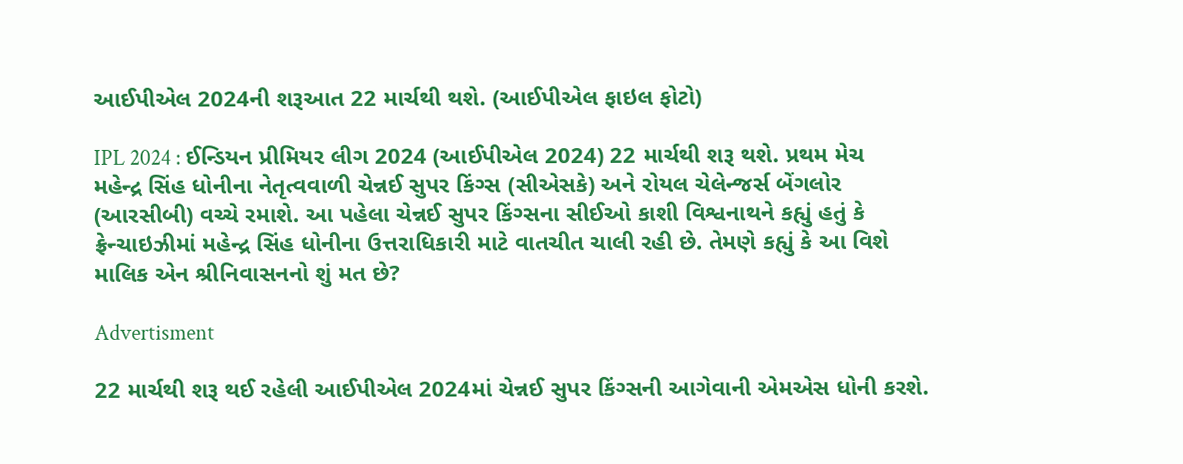આઈપીએલ 2024ની શરૂઆત 22 માર્ચથી થશે. (આઈપીએલ ફાઇલ ફોટો)

IPL 2024 : ઈન્ડિયન પ્રીમિયર લીગ 2024 (આઈપીએલ 2024) 22 માર્ચથી શરૂ થશે. પ્રથમ મેચ મહેન્દ્ર સિંહ ધોનીના નેતૃત્વવાળી ચેન્નઈ સુપર કિંગ્સ (સીએસકે) અને રોયલ ચેલેન્જર્સ બેંગલોર (આરસીબી) વચ્ચે રમાશે. આ પહેલા ચેન્નઈ સુપર કિંગ્સના સીઈઓ કાશી વિશ્વનાથને કહ્યું હતું કે ફ્રેન્ચાઇઝીમાં મહેન્દ્ર સિંહ ધોનીના ઉત્તરાધિકારી માટે વાતચીત ચાલી રહી છે. તેમણે કહ્યું કે આ વિશે માલિક એન શ્રીનિવાસનનો શું મત છે?

Advertisment

22 માર્ચથી શરૂ થઈ રહેલી આઈપીએલ 2024માં ચેન્નઈ સુપર કિંગ્સની આગેવાની એમએસ ધોની કરશે.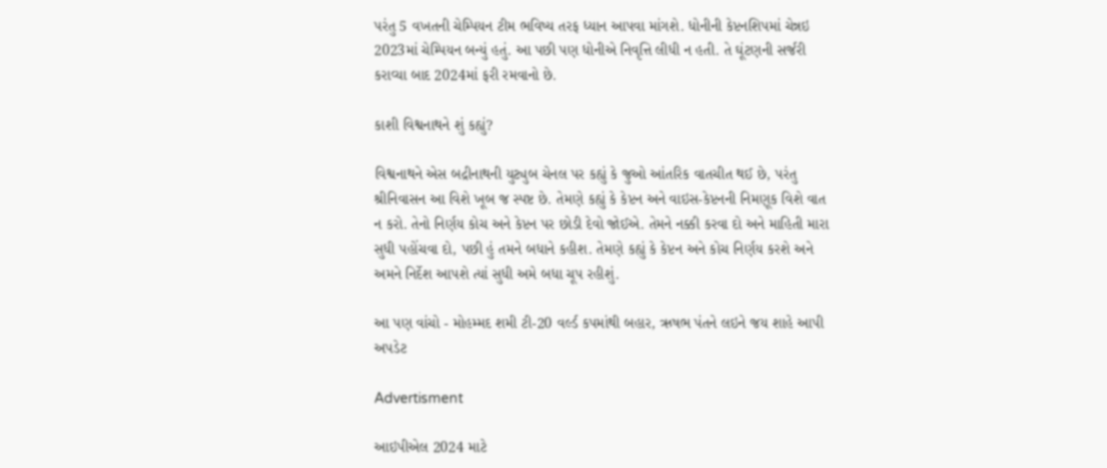પરંતુ 5 વખતની ચેમ્પિયન ટીમ ભવિષ્ય તરફ ધ્યાન આપવા માંગશે. ધોનીની કેપ્ટનશિપમાં ચેન્નઇ 2023માં ચેમ્પિયન બન્યું હતું. આ પછી પણ ધોનીએ નિવૃત્તિ લીધી ન હતી. તે ઘૂંટણની સર્જરી કરાવ્યા બાદ 2024માં ફરી રમવાનો છે.

કાશી વિશ્વનાથને શું કહ્યું?

વિશ્વનાથને એસ બદ્રીનાથની યુટ્યુબ ચેનલ પર કહ્યું કે જુઓ આંતરિક વાતચીત થઈ છે, પરંતુ શ્રીનિવાસન આ વિશે ખૂબ જ સ્પષ્ટ છે. તેમણે કહ્યું કે કેપ્ટન અને વાઇસ-કેપ્ટનની નિમણૂક વિશે વાત ન કરો. તેનો નિર્ણય કોચ અને કેપ્ટન પર છોડી દેવો જોઈએ. તેમને નક્કી કરવા દો અને માહિતી મારા સુધી પહોંચવા દો, પછી હું તમને બધાને કહીશ. તેમણે કહ્યું કે કેપ્ટન અને કોચ નિર્ણય કરશે અને અમને નિર્દેશ આપશે ત્યાં સુધી અમે બધા ચૂપ રહીશું.

આ પણ વાંચો - મોહમ્મદ શમી ટી-20 વર્લ્ડ કપમાંથી બહાર, ઋષભ પંતને લઇને જય શાહે આપી અપડેટ

Advertisment

આઇપીએલ 2024 માટે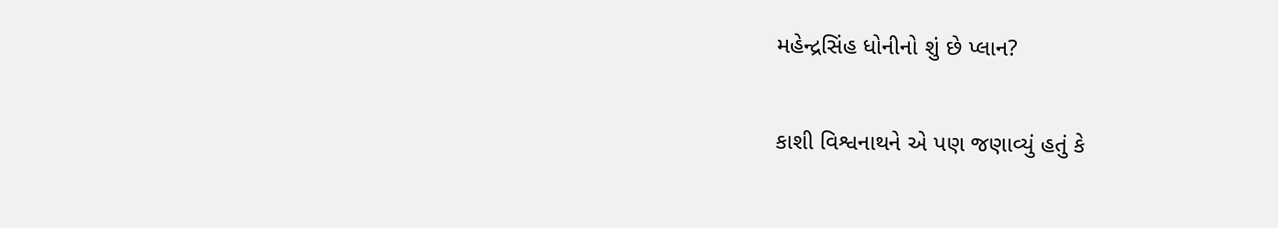મહેન્દ્રસિંહ ધોનીનો શું છે પ્લાન?

કાશી વિશ્વનાથને એ પણ જણાવ્યું હતું કે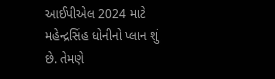આઈપીએલ 2024 માટે મહેન્દ્રસિંહ ધોનીનો પ્લાન શું છે. તેમણે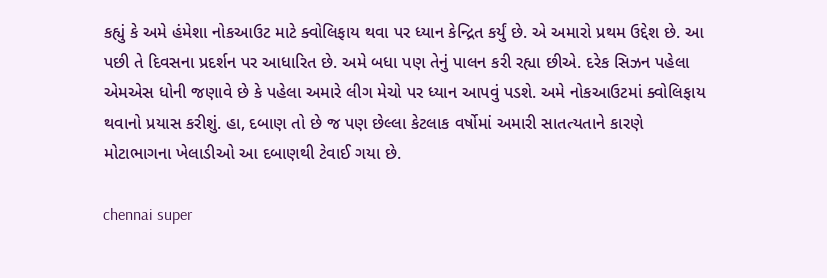કહ્યું કે અમે હંમેશા નોકઆઉટ માટે ક્વોલિફાય થવા પર ધ્યાન કેન્દ્રિત કર્યું છે. એ અમારો પ્રથમ ઉદ્દેશ છે. આ પછી તે દિવસના પ્રદર્શન પર આધારિત છે. અમે બધા પણ તેનું પાલન કરી રહ્યા છીએ. દરેક સિઝન પહેલા એમએસ ધોની જણાવે છે કે પહેલા અમારે લીગ મેચો પર ધ્યાન આપવું પડશે. અમે નોકઆઉટમાં ક્વોલિફાય થવાનો પ્રયાસ કરીશું. હા, દબાણ તો છે જ પણ છેલ્લા કેટલાક વર્ષોમાં અમારી સાતત્યતાને કારણે મોટાભાગના ખેલાડીઓ આ દબાણથી ટેવાઈ ગયા છે.

chennai super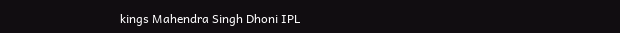kings Mahendra Singh Dhoni IPL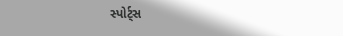સ્પોર્ટ્સ